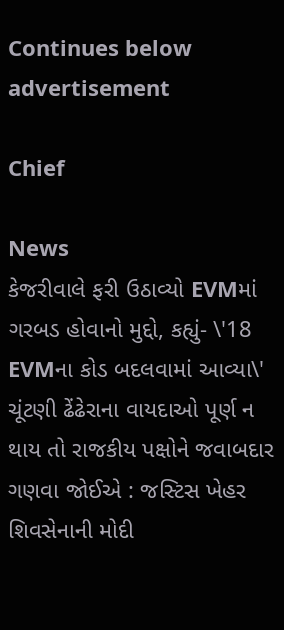Continues below advertisement

Chief

News
કેજરીવાલે ફરી ઉઠાવ્યો EVMમાં ગરબડ હોવાનો મુદ્દો, કહ્યું- \'18 EVMના કોડ બદલવામાં આવ્યા\'
ચૂંટણી ઢેંઢેરાના વાયદાઓ પૂર્ણ ન થાય તો રાજકીય પક્ષોને જવાબદાર ગણવા જોઈએ : જસ્ટિસ ખેહર
શિવસેનાની મોદી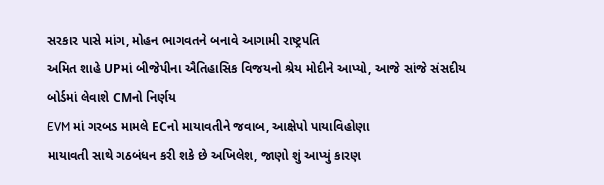સરકાર પાસે માંગ, મોહન ભાગવતને બનાવે આગામી રાષ્ટ્રપતિ
અમિત શાહે UPમાં બીજેપીના ઐતિહાસિક વિજયનો શ્રેય મોદીને આપ્યો, આજે સાંજે સંસદીય બોર્ડમાં લેવાશે CMનો નિર્ણય
EVM માં ગરબડ મામલે ECનો માયાવતીને જવાબ, આક્ષેપો પાયાવિહોણા
માયાવતી સાથે ગઠબંધન કરી શકે છે અખિલેશ, જાણો શું આપ્યું કારણ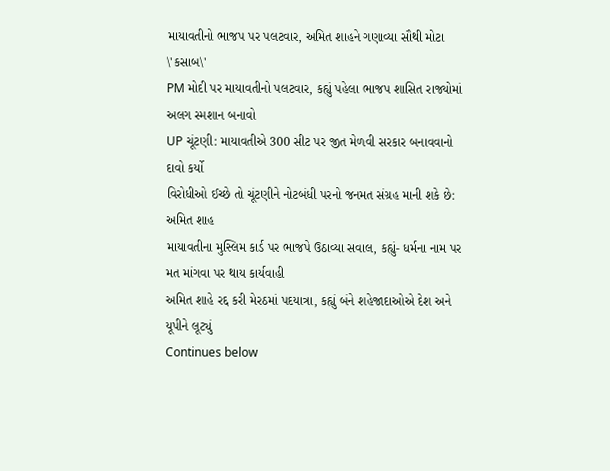માયાવતીનો ભાજપ પર પલટવાર, અમિત શાહને ગણાવ્યા સૌથી મોટા \'કસાબ\'
PM મોદી પર માયાવતીનો પલટવાર, કહ્યું પહેલા ભાજપ શાસિત રાજ્યોમાં અલગ સ્મશાન બનાવો
UP ચૂંટણી: માયાવતીએ 300 સીટ પર જીત મેળવી સરકાર બનાવવાનો દાવો કર્યો
વિરોધીઓ ઈચ્છે તો ચૂંટણીને નોટબંધી પરનો જનમત સંગ્રહ માની શકે છે: અમિત શાહ
માયાવતીના મુસ્લિમ કાર્ડ પર ભાજપે ઉઠાવ્યા સવાલ, કહ્યું- ધર્મના નામ પર મત માંગવા પર થાય કાર્યવાહી
અમિત શાહે રદ્દ કરી મેરઠમાં પદયાત્રા, કહ્યું બંને શહેજાદાઓએ દેશ અને યૂપીને લૂટ્યું
Continues below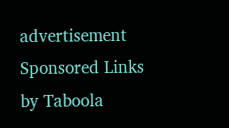advertisement
Sponsored Links by Taboola